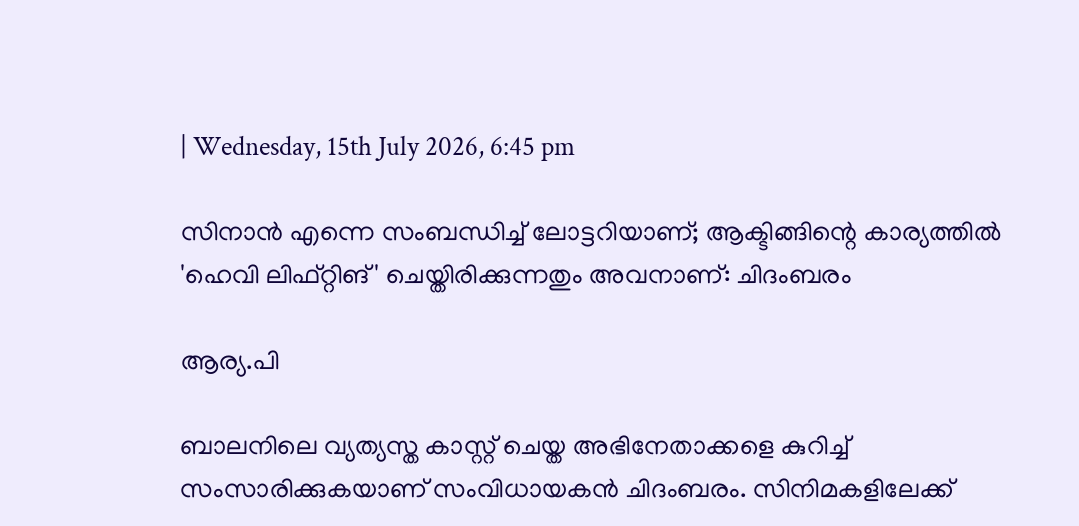| Wednesday, 15th July 2026, 6:45 pm

സിനാന്‍ എന്നെ സംബന്ധിച്ച് ലോട്ടറിയാണ്; ആക്ടിങ്ങിന്റെ കാര്യത്തില്‍ 'ഹെവി ലിഫ്റ്റിങ്' ചെയ്തിരിക്കുന്നതും അവനാണ്: ചിദംബരം

ആര്യ.പി

ബാലനിലെ വ്യത്യസ്ത കാസ്റ്റ് ചെയ്ത അഭിനേതാക്കളെ കുറിച്ച് സംസാരിക്കുകയാണ് സംവിധായകന്‍ ചിദംബരം. സിനിമകളിലേക്ക്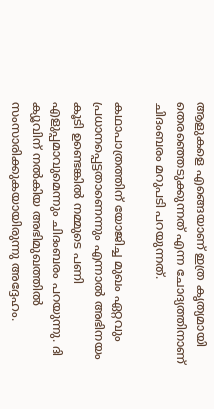ആളുകളെ എങ്ങെയാണ് ഇത്ര കൃത്യമായി തെരഞ്ഞെടുക്കുന്നത് എന്ന ചോദ്യത്തിനാണ് ചിദംബരം മറുപടി പറയുന്നത്.

കഥാപാത്രത്തിന് യോജിച്ച മുഖം ഏറ്റവും പ്രധാനപ്പെട്ടതാണെന്നും എന്നാല്‍ അഭിനയം കൂടി ഉണ്ടെങ്കില്‍ നമ്മുടെ പണി എളുപ്പമാവുമെന്നും ചിദംബരം പറയുന്നു. ദി ക്യൂവിന് നല്‍കിയ അഭിമുഖത്തില്‍ സംസാരിക്കുകയായിരുന്നു അദ്ദേഹം.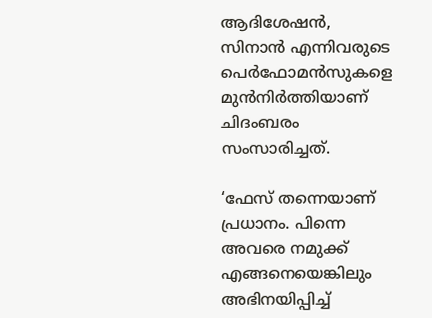ആദിശേഷന്‍, സിനാന്‍ എന്നിവരുടെ പെര്‍ഫോമന്‍സുകളെ മുന്‍നിര്‍ത്തിയാണ് ചിദംബരം സംസാരിച്ചത്.

‘ഫേസ് തന്നെയാണ് പ്രധാനം. പിന്നെ അവരെ നമുക്ക് എങ്ങനെയെങ്കിലും അഭിനയിപ്പിച്ച്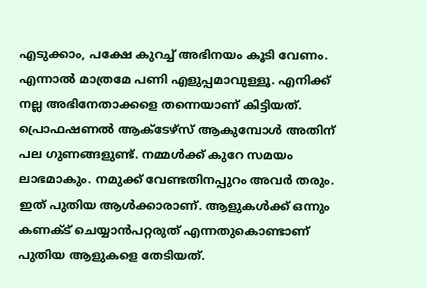എടുക്കാം, പക്ഷേ കുറച്ച് അഭിനയം കൂടി വേണം. എന്നാല്‍ മാത്രമേ പണി എളുപ്പമാവുള്ളൂ. എനിക്ക് നല്ല അഭിനേതാക്കളെ തന്നെയാണ് കിട്ടിയത്. പ്രൊഫഷണല്‍ ആക്ടേഴ്‌സ് ആകുമ്പോള്‍ അതിന് പല ഗുണങ്ങളുണ്ട്. നമ്മള്‍ക്ക് കുറേ സമയം ലാഭമാകും. നമുക്ക് വേണ്ടതിനപ്പുറം അവര്‍ തരും. ഇത് പുതിയ ആള്‍ക്കാരാണ്. ആളുകള്‍ക്ക് ഒന്നും കണക്ട് ചെയ്യാന്‍പറ്റരുത് എന്നതുകൊണ്ടാണ് പുതിയ ആളുകളെ തേടിയത്.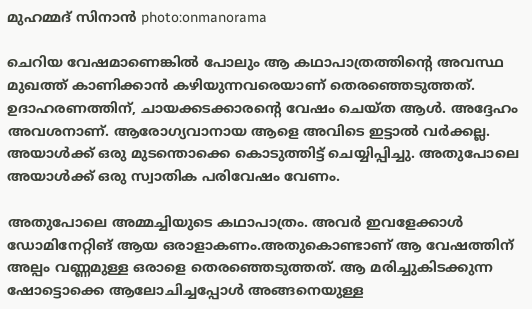മുഹമ്മദ് സിനാന്‍ photo:onmanorama

ചെറിയ വേഷമാണെങ്കില്‍ പോലും ആ കഥാപാത്രത്തിന്റെ അവസ്ഥ മുഖത്ത് കാണിക്കാന്‍ കഴിയുന്നവരെയാണ് തെരഞ്ഞെടുത്തത്. ഉദാഹരണത്തിന്, ചായക്കടക്കാരന്റെ വേഷം ചെയ്ത ആള്‍. അദ്ദേഹം അവശനാണ്. ആരോഗ്യവാനായ ആളെ അവിടെ ഇട്ടാല്‍ വര്‍ക്കല്ല. അയാള്‍ക്ക് ഒരു മുടന്തൊക്കെ കൊടുത്തിട്ട് ചെയ്യിപ്പിച്ചു. അതുപോലെ അയാള്‍ക്ക് ഒരു സ്വാതിക പരിവേഷം വേണം.

അതുപോലെ അമ്മച്ചിയുടെ കഥാപാത്രം. അവര്‍ ഇവളേക്കാള്‍ ഡോമിനേറ്റിങ് ആയ ഒരാളാകണം.അതുകൊണ്ടാണ് ആ വേഷത്തിന് അല്പം വണ്ണമുള്ള ഒരാളെ തെരഞ്ഞെടുത്തത്. ആ മരിച്ചുകിടക്കുന്ന ഷോട്ടൊക്കെ ആലോചിച്ചപ്പോള്‍ അങ്ങനെയുള്ള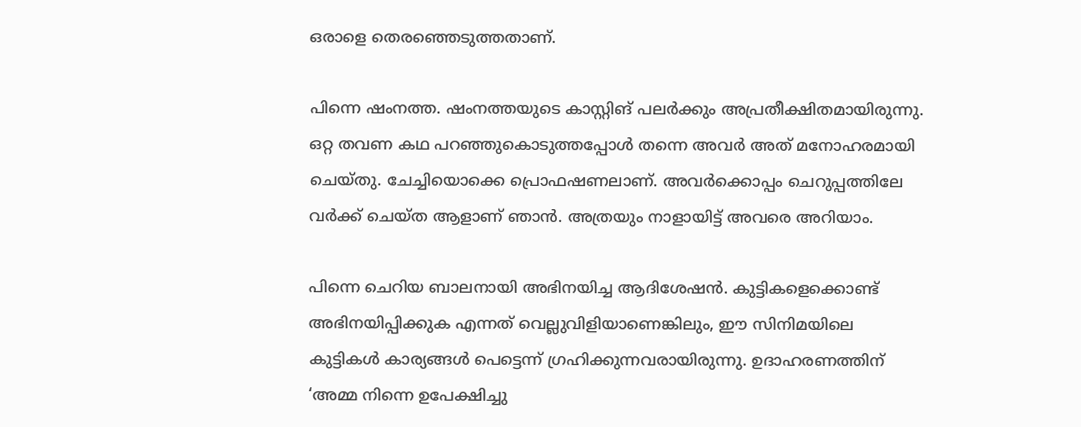ഒരാളെ തെരഞ്ഞെടുത്തതാണ്.

പിന്നെ ഷംനത്ത. ഷംനത്തയുടെ കാസ്റ്റിങ് പലര്‍ക്കും അപ്രതീക്ഷിതമായിരുന്നു. ഒറ്റ തവണ കഥ പറഞ്ഞുകൊടുത്തപ്പോള്‍ തന്നെ അവര്‍ അത് മനോഹരമായി ചെയ്തു. ചേച്ചിയൊക്കെ പ്രൊഫഷണലാണ്. അവര്‍ക്കൊപ്പം ചെറുപ്പത്തിലേ വര്‍ക്ക് ചെയ്ത ആളാണ് ഞാന്‍. അത്രയും നാളായിട്ട് അവരെ അറിയാം.

പിന്നെ ചെറിയ ബാലനായി അഭിനയിച്ച ആദിശേഷന്‍. കുട്ടികളെക്കൊണ്ട് അഭിനയിപ്പിക്കുക എന്നത് വെല്ലുവിളിയാണെങ്കിലും, ഈ സിനിമയിലെ കുട്ടികള്‍ കാര്യങ്ങള്‍ പെട്ടെന്ന് ഗ്രഹിക്കുന്നവരായിരുന്നു. ഉദാഹരണത്തിന് ‘അമ്മ നിന്നെ ഉപേക്ഷിച്ചു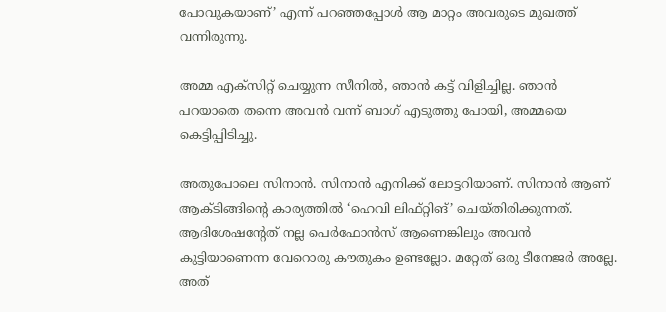പോവുകയാണ്’ എന്ന് പറഞ്ഞപ്പോള്‍ ആ മാറ്റം അവരുടെ മുഖത്ത് വന്നിരുന്നു.

അമ്മ എക്‌സിറ്റ് ചെയ്യുന്ന സീനില്‍, ഞാന്‍ കട്ട് വിളിച്ചില്ല. ഞാന്‍ പറയാതെ തന്നെ അവന്‍ വന്ന് ബാഗ് എടുത്തു പോയി, അമ്മയെ കെട്ടിപ്പിടിച്ചു.

അതുപോലെ സിനാന്‍. സിനാന്‍ എനിക്ക് ലോട്ടറിയാണ്. സിനാന്‍ ആണ് ആക്ടിങ്ങിന്റെ കാര്യത്തില്‍ ‘ഹെവി ലിഫ്റ്റിങ്’ ചെയ്തിരിക്കുന്നത്. ആദിശേഷന്റേത് നല്ല പെര്‍ഫോന്‍സ് ആണെങ്കിലും അവന്‍ കുട്ടിയാണെന്ന വേറൊരു കൗതുകം ഉണ്ടല്ലോ. മറ്റേത് ഒരു ടീനേജര്‍ അല്ലേ. അത്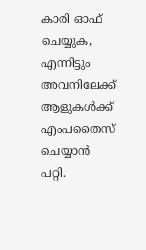കാരി ഓഫ് ചെയ്യുക, എന്നിട്ടും അവനിലേക്ക് ആളുകള്‍ക്ക് എംപതൈസ് ചെയ്യാന്‍ പറ്റി.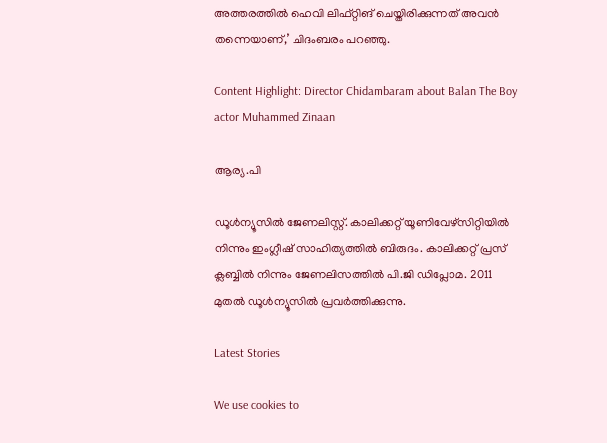അത്തരത്തില്‍ ഹെവി ലിഫ്റ്റിങ് ചെയ്തിരിക്കുന്നത് അവന്‍ തന്നെയാണ്,’ ചിദംബരം പറഞ്ഞു.

Content Highlight: Director Chidambaram about Balan The Boy actor Muhammed Zinaan

ആര്യ.പി

ഡൂള്‍ന്യൂസില്‍ ജേണലിസ്റ്റ്. കാലിക്കറ്റ് യൂണിവേഴ്‌സിറ്റിയില്‍ നിന്നും ഇംഗ്ലീഷ് സാഹിത്യത്തില്‍ ബിരുദം. കാലിക്കറ്റ് പ്രസ് ക്ലബ്ബില്‍ നിന്നും ജേണലിസത്തില്‍ പി.ജി ഡിപ്ലോമ. 2011 മുതല്‍ ഡൂള്‍ന്യൂസില്‍ പ്രവര്‍ത്തിക്കുന്നു.

Latest Stories

We use cookies to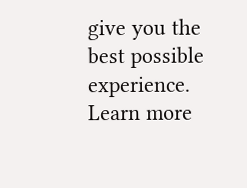give you the best possible experience. Learn more